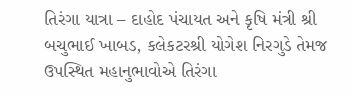તિરંગા યાત્રા – દાહોદ પંચાયત અને કૃષિ મંત્રી શ્રી બચુભાઈ ખાબડ, કલેકટરશ્રી યોગેશ નિરગુડે તેમજ ઉપસ્થિત મહાનુભાવોએ તિરંગા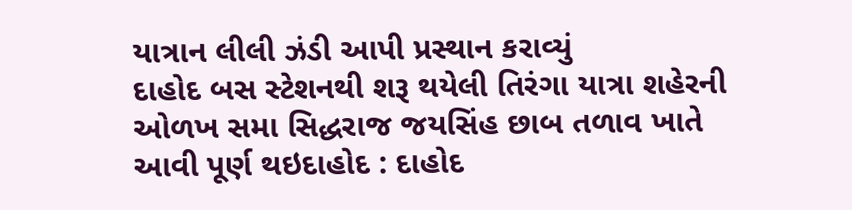યાત્રાન લીલી ઝંડી આપી પ્રસ્થાન કરાવ્યું
દાહોદ બસ સ્ટેશનથી શરૂ થયેલી તિરંગા યાત્રા શહેરની ઓળખ સમા સિદ્ધરાજ જયસિંહ છાબ તળાવ ખાતે આવી પૂર્ણ થઇદાહોદ : દાહોદ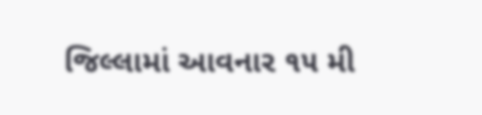જિલ્લામાં આવનાર ૧૫ મી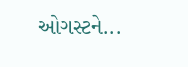ઓગસ્ટને...